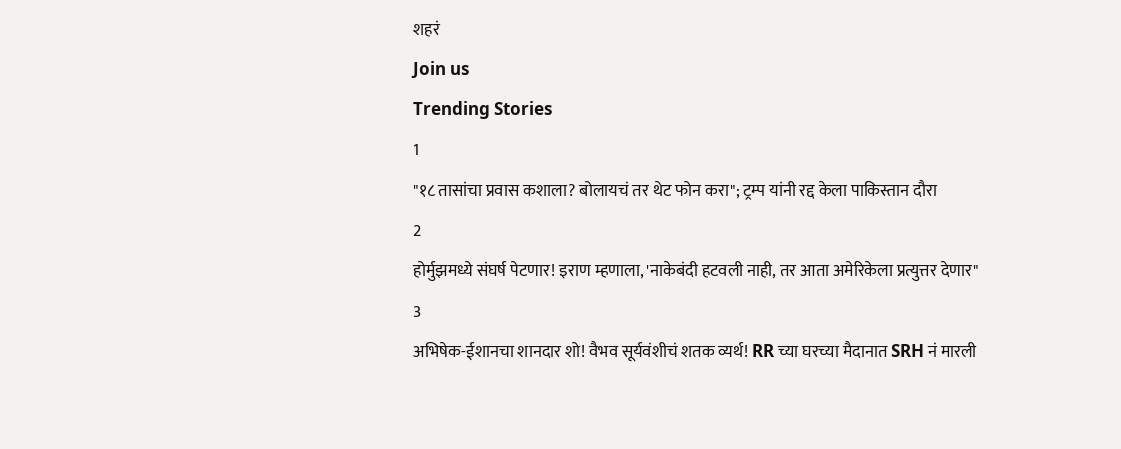शहरं
Join us
Trending Stories
1
"१८ तासांचा प्रवास कशाला? बोलायचं तर थेट फोन करा"; ट्रम्प यांनी रद्द केला पाकिस्तान दौरा
2
होर्मुझमध्ये संघर्ष पेटणार! इराण म्हणाला, 'नाकेबंदी हटवली नाही, तर आता अमेरिकेला प्रत्युत्तर देणार"
3
अभिषेक-ईशानचा शानदार शो! वैभव सूर्यवंशीचं शतक व्यर्थ! RR च्या घरच्या मैदानात SRH नं मारली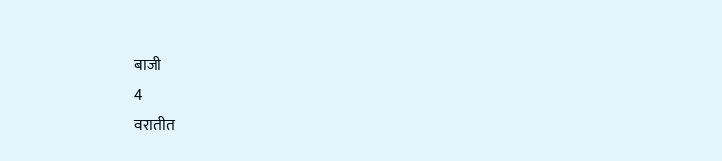बाजी
4
वरातीत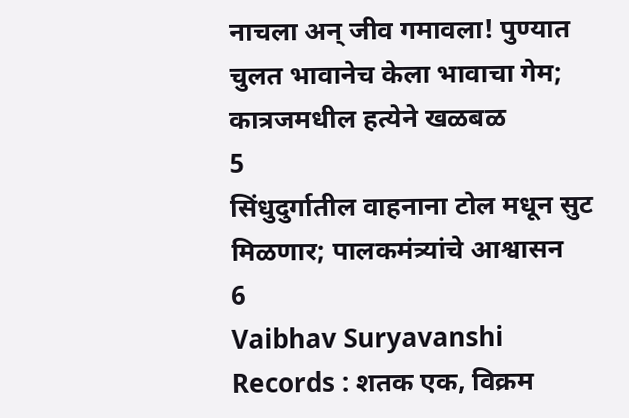नाचला अन् जीव गमावला! पुण्यात चुलत भावानेच केला भावाचा गेम; कात्रजमधील हत्येने खळबळ
5
सिंधुदुर्गातील वाहनाना टोल मधून सुट मिळणार; पालकमंत्र्यांचे आश्वासन
6
Vaibhav Suryavanshi Records : शतक एक, विक्रम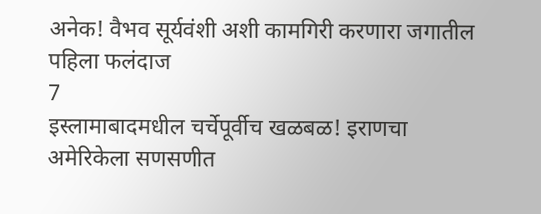अनेक! वैभव सूर्यवंशी अशी कामगिरी करणारा जगातील पहिला फलंदाज
7
इस्लामाबादमधील चर्चेपूर्वीच खळबळ! इराणचा अमेरिकेला सणसणीत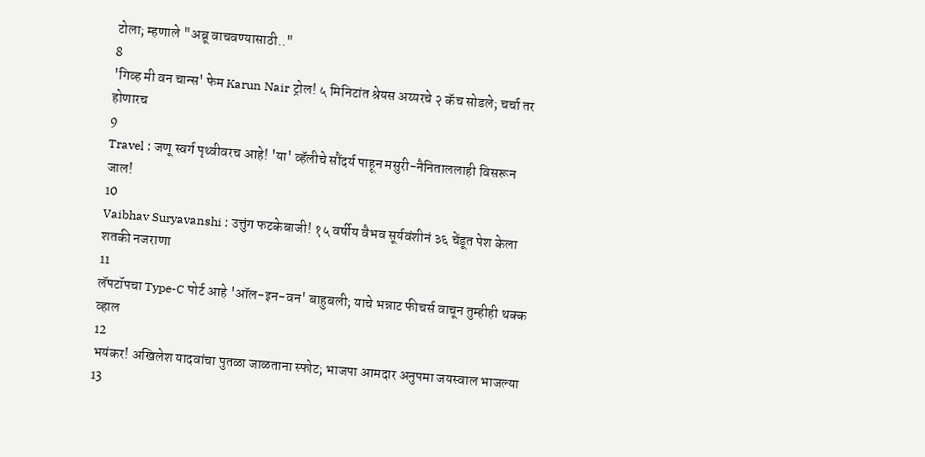टोला; म्हणाले "अब्रू वाचवण्यासाठी.."
8
'गिव्ह मी वन चान्स' फेम Karun Nair ट्रोल! ५ मिनिटांत श्रेयस अय्यरचे २ कॅच सोडले; चर्चा तर होणारच
9
Travel : जणू स्वर्ग पृथ्वीवरच आहे! 'या' व्हॅलीचे सौंदर्य पाहून मसुरी-नैनिताललाही विसरून जाल!
10
Vaibhav Suryavanshi : उत्तुंग फटकेबाजी! १५ वर्षीय वैभव सूर्यवंशीनं ३६ चेंडूत पेश केला शतकी नजराणा
11
लॅपटॉपचा Type-C पोर्ट आहे 'ऑल-इन-वन' बाहुबली; याचे भन्नाट फीचर्स वाचून तुम्हीही थक्क व्हाल
12
भयंकर! अखिलेश यादवांचा पुतळा जाळताना स्फोट; भाजपा आमदार अनुपमा जयस्वाल भाजल्या
13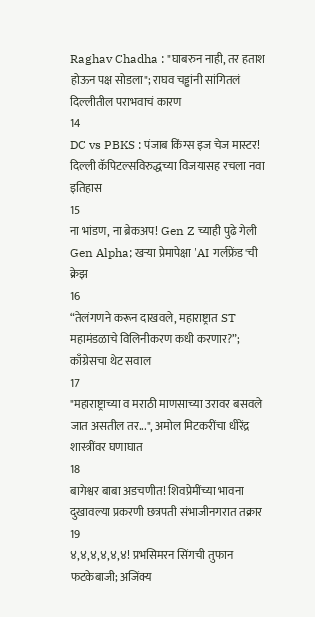Raghav Chadha : "घाबरुन नाही, तर हताश होऊन पक्ष सोडला"; राघव चड्ढांनी सांगितलं दिल्लीतील पराभवाचं कारण
14
DC vs PBKS : पंजाब किंग्स इज चेज मास्टर! दिल्ली कॅपिटल्सविरुद्धच्या विजयासह रचला नवा इतिहास
15
ना भांडण, ना ब्रेकअप! Gen Z च्याही पुढे गेली Gen Alpha; खऱ्या प्रेमापेक्षा 'AI गर्लफ्रेंड'ची क्रेझ
16
“तेलंगणने करून दाखवले, महाराष्ट्रात ST महामंडळाचे विलिनीकरण कधी करणार?”; काँग्रेसचा थेट सवाल
17
"महाराष्ट्राच्या व मराठी माणसाच्या उरावर बसवले जात असतील तर...", अमोल मिटकरींचा धीरेंद्र शास्त्रींवर घणाघात
18
बागेश्वर बाबा अडचणीत! शिवप्रेमींच्या भावना दुखावल्या प्रकरणी छत्रपती संभाजीनगरात तक्रार
19
४,४,४,४,४,४! प्रभसिमरन सिंगची तुफान फटकेबाजी; अजिंक्य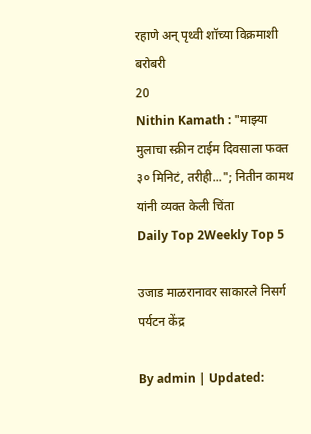रहाणे अन् पृथ्वी शॉच्या विक्रमाशी बरोबरी
20
Nithin Kamath : "माझ्या मुलाचा स्क्रीन टाईम दिवसाला फक्त ३० मिनिटं, तरीही..."; नितीन कामथ यांनी व्यक्त केली चिंता
Daily Top 2Weekly Top 5

उजाड माळरानावर साकारले निसर्ग पर्यटन केंद्र

By admin | Updated: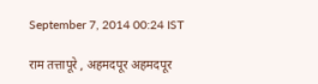September 7, 2014 00:24 IST

राम तत्तापूरे , अहमदपूर अहमदपूर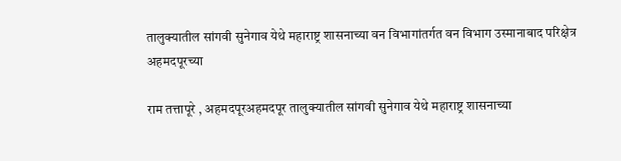तालुक्यातील सांगवी सुनेगाव येथे महाराष्ट्र शासनाच्या वन विभागांतर्गत वन विभाग उस्मानाबाद परिक्षेत्र अहमदपूरच्या

राम तत्तापूरे , अहमदपूरअहमदपूर तालुक्यातील सांगवी सुनेगाव येथे महाराष्ट्र शासनाच्या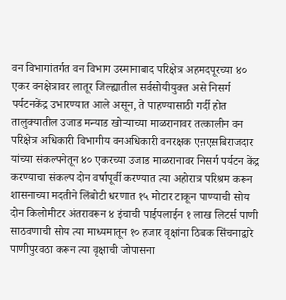वन विभागांतर्गत वन विभाग उस्मानाबाद परिक्षेत्र अहमदपूरच्या ४० एकर वनक्षेत्रावर लातूर जिल्ह्यातील सर्वसोयीयुक्त असे निसर्ग पर्यटनकेंद्र उभारण्यात आले असून, ते पाहण्यासाठी गर्दी होत तालुक्यातील उजाड मन्याड खोऱ्याच्या माळरानावर तत्कालीन वन परिक्षेत्र अधिकारी विभागीय वनअधिकारी वनरक्षक एऩएस़बिराजदार यांच्या संकल्पनेतून ४० एकरच्या उजाड माळरानावर निसर्ग पर्यटन केंद्र करण्याचा संकल्प दोन वर्षापूर्वी करण्यात त्या अहोरात्र परिश्रम करून शासनाच्या मदतीने लिंबोटी धरणात १५ मोटार टाकून पाण्याची सोय दोन किलोमीटर अंतरावरून ४ इंचाची पाईपलाईन १ लाख लिटर्स पाणी साठवणाची सोय त्या माध्यमातून १० हजार वृक्षांना ठिबक सिंचनाद्वारे पाणीपुरवठा करून त्या वृक्षाची जोपासना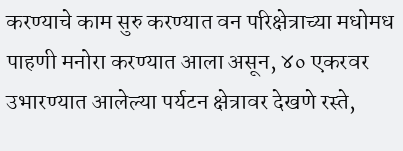करण्याचे काम सुरु करण्यात वन परिक्षेत्राच्या मधोमध पाहणी मनोरा करण्यात आला असून, ४० एकरवर उभारण्यात आलेल्या पर्यटन क्षेत्रावर देखणे रस्ते,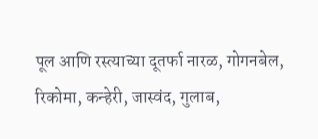पूल आणि रस्त्याच्या दूतर्फा नारळ, गोगनबेल, रिकोमा, कन्हेरी, जास्वंद, गुलाब,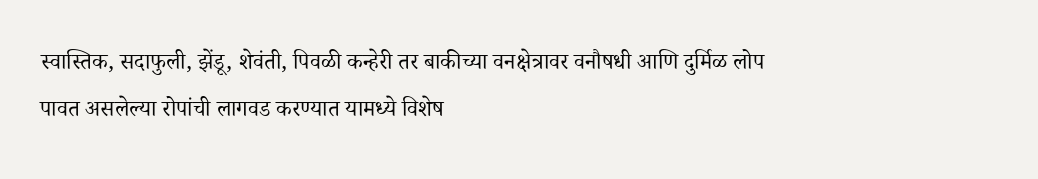स्वास्तिक, सदाफुली, झेंडू, शेवंती, पिवळी कन्हेरी तर बाकीच्या वनक्षेत्रावर वनौषधी आणि दुर्मिळ लोप पावत असलेल्या रोपांची लागवड करण्यात यामध्ये विशेष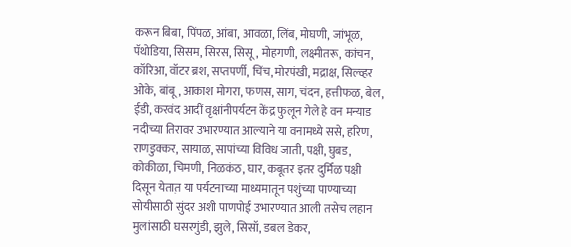करून बिबा, पिंपळ, आंबा, आवळा, लिंब, मोघणी, जांभूळ, पॅथोडिया, सिसम, सिरस, सिसू, मोहगणी, लक्ष्मीतरू, कांचन, कॉरिआ, वॉटर ब्रश, सप्तपर्णी, चिंच, मोरपंखी, मद्राक्ष, सिल्व्हर ओके, बांबू, आकाश मोगरा, फणस, साग, चंदन, हत्तीफळ, बेल, ईडी, करवंद आदीं वृक्षांनीपर्यटन केंद्र फुलून गेले हे वन मन्याड नदीच्या तिरावर उभारण्यात आल्याने या वनामध्ये ससे, हरिण, राणडुक्कर, सायाळ, सापांच्या विविध जाती, पक्षी, घुबड, कोकीळा, चिमणी, निळकंठ, घार, कबूतर इतर दुर्मिळ पक्षी दिसून येतात़ या पर्यटनाच्या माध्यमातून पशुंच्या पाण्याच्या सोयीसाठी सुंदर अशी पाणपोई उभारण्यात आली तसेच लहान मुलांसाठी घसरगुंडी, झुले, सिसॉ, डबल डेकर,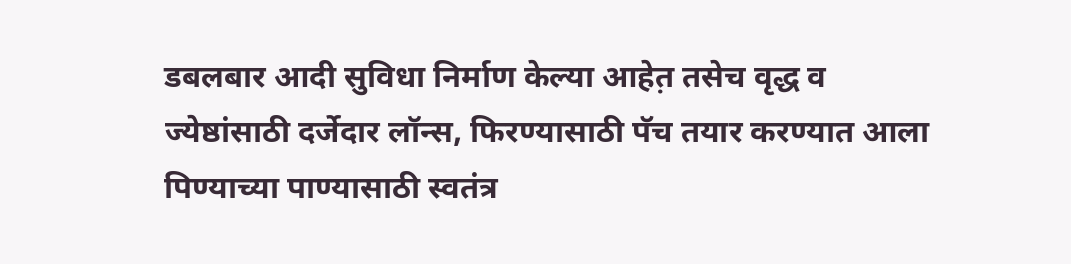डबलबार आदी सुविधा निर्माण केल्या आहेत़ तसेच वृद्ध व ज्येष्ठांसाठी दर्जेदार लॉन्स, फिरण्यासाठी पॅच तयार करण्यात आला पिण्याच्या पाण्यासाठी स्वतंत्र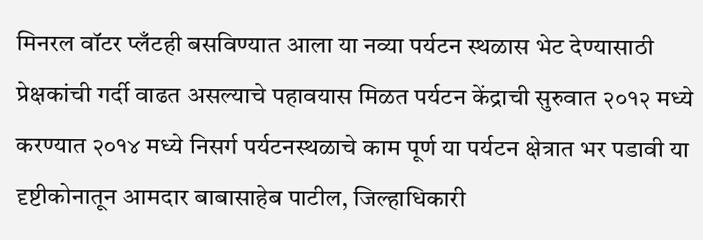मिनरल वॉटर प्लँटही बसविण्यात आला या नव्या पर्यटन स्थळास भेट देण्यासाठी प्रेक्षकांची गर्दी वाढत असल्याचे पहावयास मिळत पर्यटन केंद्राची सुरुवात २०१२ मध्ये करण्यात २०१४ मध्ये निसर्ग पर्यटनस्थळाचे काम पूर्ण या पर्यटन क्षेत्रात भर पडावी या दृष्टीकोनातून आमदार बाबासाहेब पाटील, जिल्हाधिकारी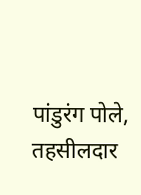पांडुरंग पोले, तहसीलदार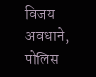विजय अवधाने, पोलिस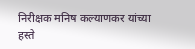निरीक्षक मनिष कल्याणकर यांच्या हस्ते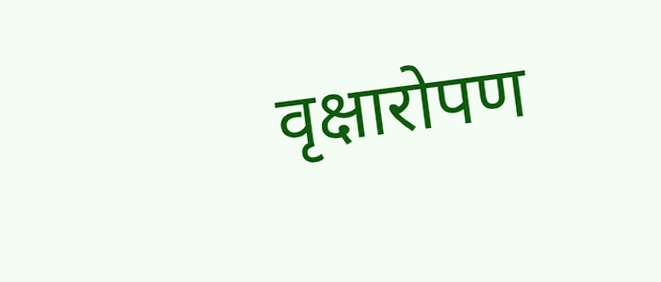वृक्षारोपण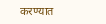करण्यात